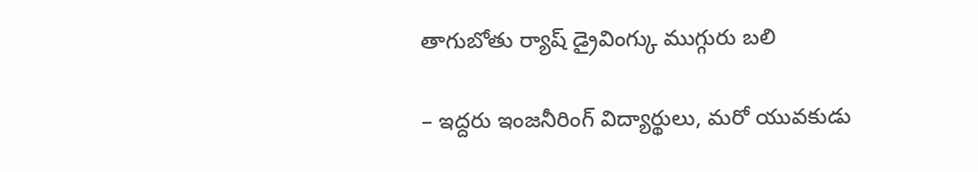తాగుబోతు ర్యాష్ డ్రైవింగ్కు ముగ్గురు బలి

– ఇద్దరు ఇంజనీరింగ్ విద్యార్థులు, మరో యువకుడు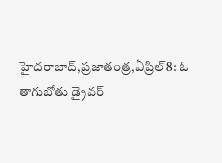హైదరాబాద్,ప్రజాతంత్ర,ఏప్రిల్8: ఓ తాగుబోతు డ్రైవర్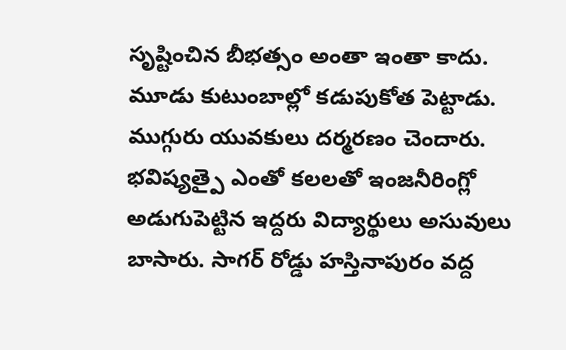సృష్టించిన బీభత్సం అంతా ఇంతా కాదు. మూడు కుటుంబాల్లో కడుపుకోత పెట్టాడు. ముగ్గురు యువకులు దర్మరణం చెందారు. భవిష్యత్పై ఎంతో కలలతో ఇంజనీరింగ్లో అడుగుపెట్టిన ఇద్దరు విద్యార్థులు అసువులు బాసారు. సాగర్ రోడ్డు హస్తినాపురం వద్ద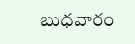బుధవారం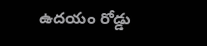ఉదయం రోడ్డు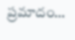ప్రమాదం…